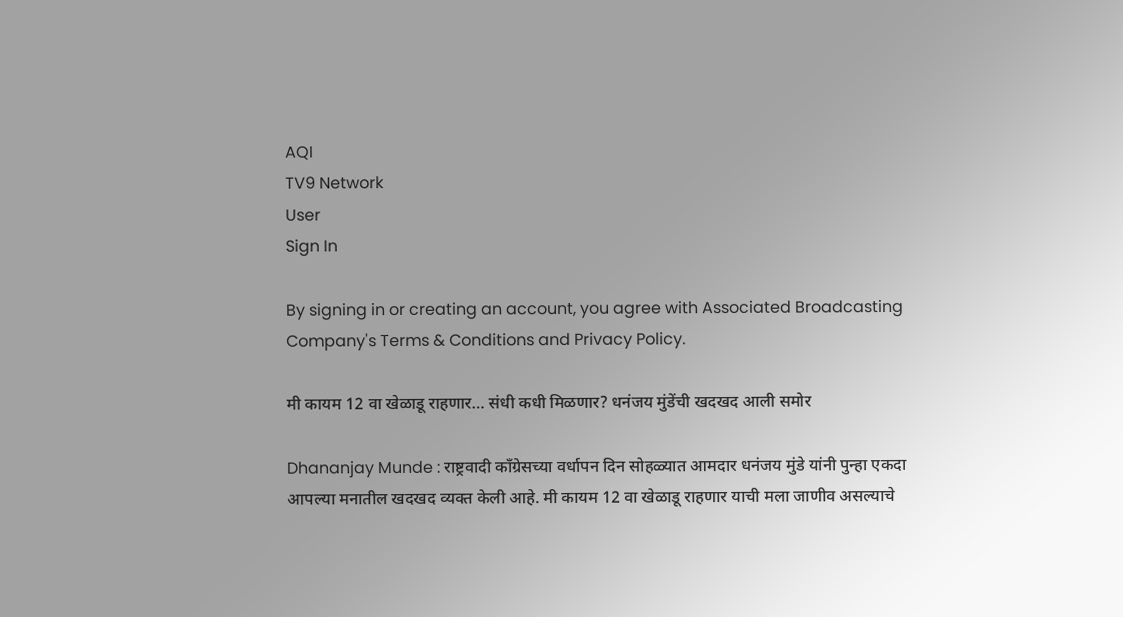AQI
TV9 Network
User
Sign In

By signing in or creating an account, you agree with Associated Broadcasting Company's Terms & Conditions and Privacy Policy.

मी कायम 12 वा खेळाडू राहणार… संधी कधी मिळणार? धनंजय मुंडेंची खदखद आली समोर

Dhananjay Munde : राष्ट्रवादी काँग्रेसच्या वर्धापन दिन सोहळ्यात आमदार धनंजय मुंडे यांनी पुन्हा एकदा आपल्या मनातील खदखद व्यक्त केली आहे. मी कायम 12 वा खेळाडू राहणार याची मला जाणीव असल्याचे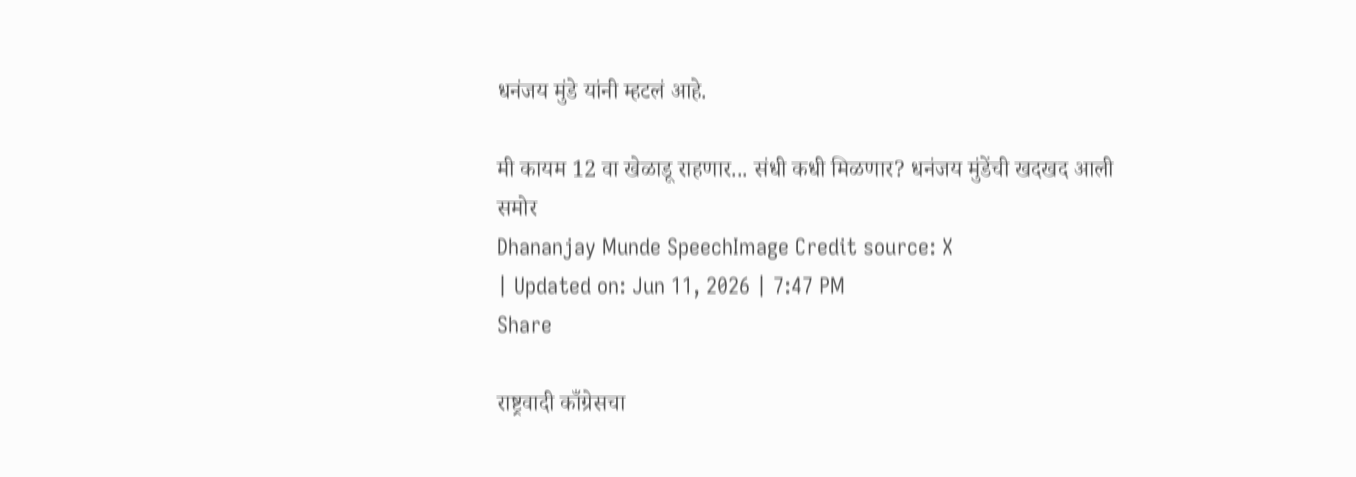धनंजय मुंडे यांनी म्हटलं आहे.

मी कायम 12 वा खेळाडू राहणार... संधी कधी मिळणार? धनंजय मुंडेंची खदखद आली समोर
Dhananjay Munde SpeechImage Credit source: X
| Updated on: Jun 11, 2026 | 7:47 PM
Share

राष्ट्रवादी काँग्रेसचा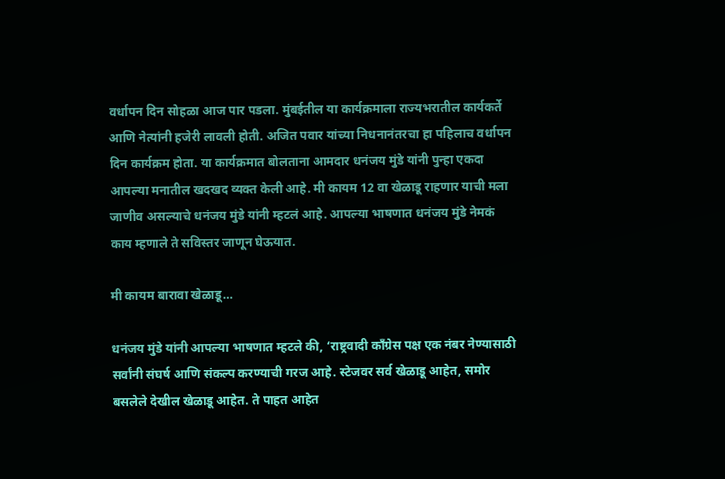वर्धापन दिन सोहळा आज पार पडला. मुंबईतील या कार्यक्रमाला राज्यभरातील कार्यकर्ते आणि नेत्यांनी हजेरी लावली होती. अजित पवार यांच्या निधनानंतरचा हा पहिलाच वर्धापन दिन कार्यक्रम होता. या कार्यक्रमात बोलताना आमदार धनंजय मुंडे यांनी पुन्हा एकदा आपल्या मनातील खदखद व्यक्त केली आहे. मी कायम 12 वा खेळाडू राहणार याची मला जाणीव असल्याचे धनंजय मुंडे यांनी म्हटलं आहे. आपल्या भाषणात धनंजय मुंडे नेमकं काय म्हणाले ते सविस्तर जाणून घेऊयात.

मी कायम बारावा खेळाडू…

धनंजय मुंडे यांनी आपल्या भाषणात म्हटले की, ‘राष्ट्रवादी काँग्रेस पक्ष एक नंबर नेण्यासाठी सर्वांनी संघर्ष आणि संकल्प करण्याची गरज आहे. स्टेजवर सर्व खेळाडू आहेत, समोर बसलेले देखील खेळाडू आहेत. ते पाहत आहेत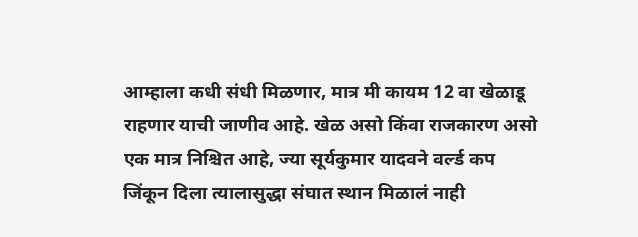आम्हाला कधी संधी मिळणार, मात्र मी कायम 12 वा खेळाडू राहणार याची जाणीव आहे. खेळ असो किंवा राजकारण असो एक मात्र निश्चित आहे, ज्या सूर्यकुमार यादवने वर्ल्ड कप जिंकून दिला त्यालासुद्धा संघात स्थान मिळालं नाही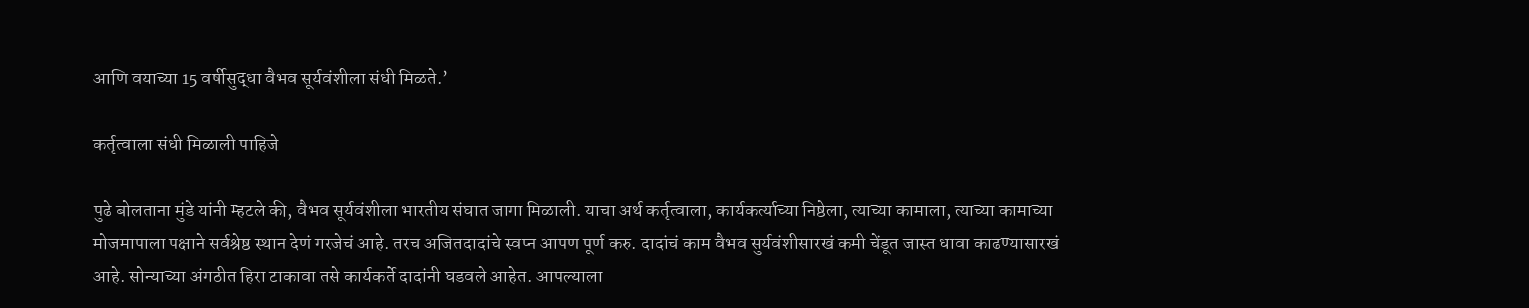आणि वयाच्या 15 वर्षीसुद्धा वैभव सूर्यवंशीला संधी मिळते.’

कर्तृत्वाला संधी मिळाली पाहिजे

पुढे बोलताना मुंडे यांनी म्हटले की, वैभव सूर्यवंशीला भारतीय संघात जागा मिळाली. याचा अर्थ कर्तृत्वाला, कार्यकर्त्याच्या निष्ठेला, त्याच्या कामाला, त्याच्या कामाच्या मोजमापाला पक्षाने सर्वश्रेष्ठ स्थान देणं गरजेचं आहे. तरच अजितदादांचे स्वप्न आपण पूर्ण करु. दादांचं काम वैभव सुर्यवंशीसारखं कमी चेंडूत जास्त धावा काढण्यासारखं आहे. सोन्याच्या अंगठीत हिरा टाकावा तसे कार्यकर्ते दादांनी घडवले आहेत. आपल्याला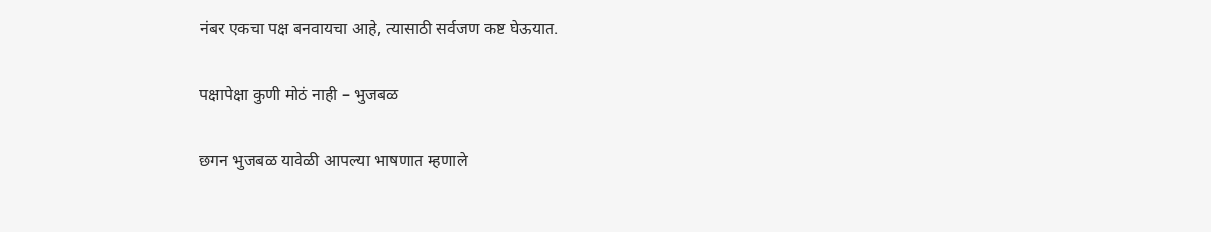नंबर एकचा पक्ष बनवायचा आहे, त्यासाठी सर्वजण कष्ट घेऊयात.

पक्षापेक्षा कुणी मोठं नाही – भुजबळ

छगन भुजबळ यावेळी आपल्या भाषणात म्हणाले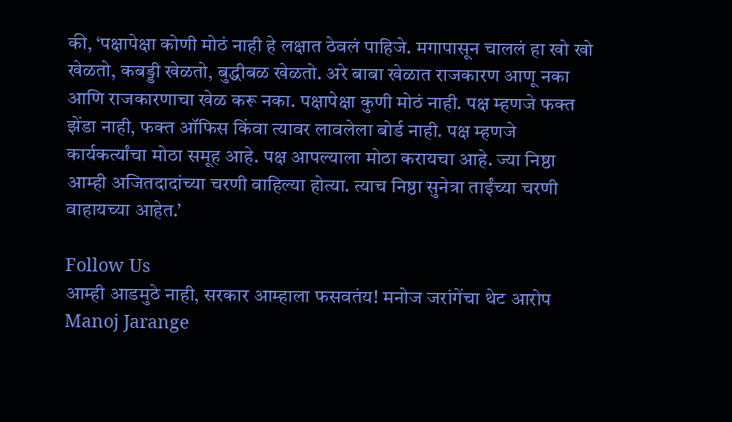की, ‘पक्षापेक्षा कोणी मोठं नाही हे लक्षात ठेवलं पाहिजे. मगापासून चाललं हा खो खो खेळतो, कबड्डी खेळतो, बुद्धीबळ खेळतो. अरे बाबा खेळात राजकारण आणू नका आणि राजकारणाचा खेळ करू नका. पक्षापेक्षा कुणी मोठं नाही. पक्ष म्हणजे फक्त झेंडा नाही, फक्त ऑफिस किंवा त्यावर लावलेला बोर्ड नाही. पक्ष म्हणजे कार्यकर्त्यांचा मोठा समूह आहे. पक्ष आपल्याला मोठा करायचा आहे. ज्या निष्ठा आम्ही अजितदादांच्या चरणी वाहिल्या होत्या. त्याच निष्ठा सुनेत्रा ताईंच्या चरणी वाहायच्या आहेत.’

Follow Us
आम्ही आडमुठे नाही, सरकार आम्हाला फसवतंय! मनोज जरांगेंचा थेट आरोप
Manoj Jarange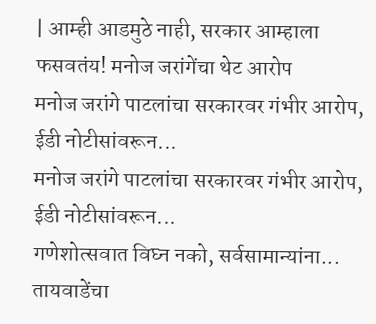| आम्ही आडमुठे नाही, सरकार आम्हाला फसवतंय! मनोज जरांगेंचा थेट आरोप
मनोज जरांगे पाटलांचा सरकारवर गंभीर आरोप, ईडी नोटीसांवरून...
मनोज जरांगे पाटलांचा सरकारवर गंभीर आरोप, ईडी नोटीसांवरून...
गणेशोत्सवात विघ्न नको, सर्वसामान्यांना... तायवाडेंचा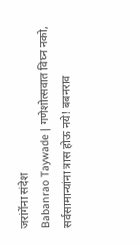जरांगेंना संदेश
Babanrao Taywade | गणेशोत्सवात विघ्न नको, सर्वसामान्यांना त्रास होऊ नये! बबनराव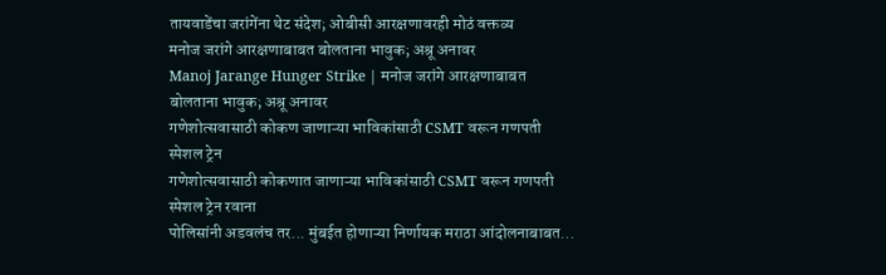तायवाडेंचा जरांगेंना थेट संदेश; ओबीसी आरक्षणावरही मोठं वक्तव्य
मनोज जरांगे आरक्षणाबाबत बोलताना भावुक; अश्रू अनावर
Manoj Jarange Hunger Strike | मनोज जरांगे आरक्षणाबाबत बोलताना भावुक; अश्रू अनावर
गणेशोत्सवासाठी कोकण जाणाऱ्या भाविकांसाठी CSMT वरून गणपती स्पेशल ट्रेन
गणेशोत्सवासाठी कोकणात जाणाऱ्या भाविकांसाठी CSMT वरून गणपती स्पेशल ट्रेन रवाना
पोलिसांनी अडवलंच तर... मुंबईत होणाऱ्या निर्णायक मराठा आंदोलनाबाबत...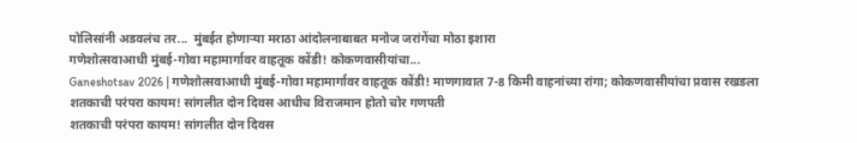पोलिसांनी अडवलंच तर...  मुंबईत होणाऱ्या मराठा आंदोलनाबाबत मनोज जरांगेंचा मोठा इशारा
गणेशोत्सवाआधी मुंबई-गोवा महामार्गावर वाहतूक कोंडी! कोकणवासीयांचा...
Ganeshotsav 2026 | गणेशोत्सवाआधी मुंबई-गोवा महामार्गावर वाहतूक कोंडी! माणगावात 7-8 किमी वाहनांच्या रांगा; कोकणवासीयांचा प्रवास रखडला
शतकाची परंपरा कायम! सांगलीत दोन दिवस आधीच विराजमान होतो चोर गणपती
शतकाची परंपरा कायम! सांगलीत दोन दिवस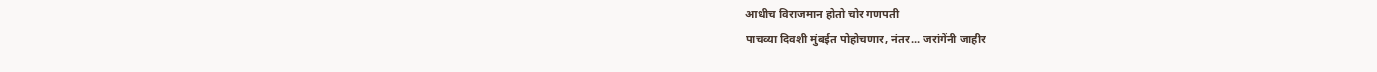आधीच विराजमान होतो चोर गणपती
पाचव्या दिवशी मुंबईत पोहोचणार, नंतर... जरांगेंनी जाहीर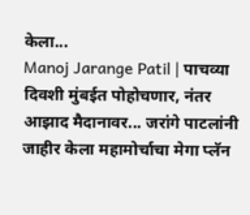केला...
Manoj Jarange Patil | पाचव्या दिवशी मुंबईत पोहोचणार, नंतर आझाद मैदानावर... जरांगे पाटलांनी जाहीर केला महामोर्चाचा मेगा प्लॅन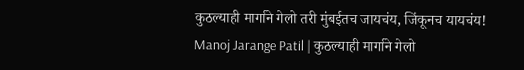कुठल्याही मार्गाने गेलो तरी मुंबईतच जायचंय, जिंकूनच यायचंय!
Manoj Jarange Patil | कुठल्याही मार्गाने गेलो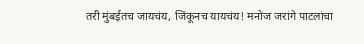तरी मुंबईतच जायचंय, जिंकूनच यायचंय! मनोज जरांगे पाटलांचा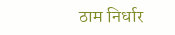ठाम निर्धार